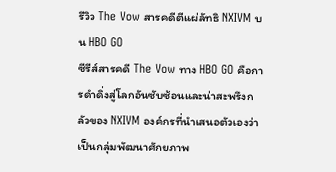รีวิว The Vow สารคดีตีแผ่ลัทธิ NXIVM บน HBO GO
ซีรีส์สารคดี The Vow ทาง HBO GO คือการดำดิ่งสู่โลกอันซับซ้อนและน่าสะพรึงกลัวของ NXIVM องค์กรที่นำเสนอตัวเองว่าเป็นกลุ่มพัฒนาศักยภาพ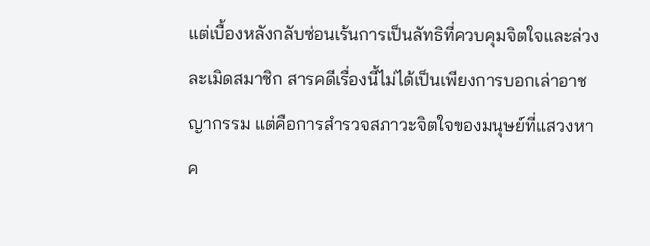แต่เบื้องหลังกลับซ่อนเร้นการเป็นลัทธิที่ควบคุมจิตใจและล่วงละเมิดสมาชิก สารคดีเรื่องนี้ไม่ได้เป็นเพียงการบอกเล่าอาชญากรรม แต่คือการสำรวจสภาวะจิตใจของมนุษย์ที่แสวงหาค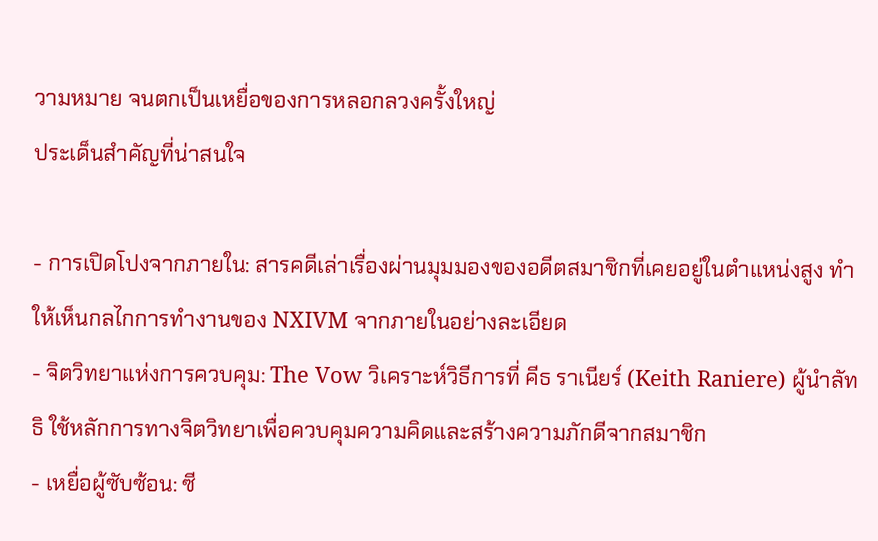วามหมาย จนตกเป็นเหยื่อของการหลอกลวงครั้งใหญ่
ประเด็นสำคัญที่น่าสนใจ

- การเปิดโปงจากภายใน: สารคดีเล่าเรื่องผ่านมุมมองของอดีตสมาชิกที่เคยอยู่ในตำแหน่งสูง ทำให้เห็นกลไกการทำงานของ NXIVM จากภายในอย่างละเอียด
- จิตวิทยาแห่งการควบคุม: The Vow วิเคราะห์วิธีการที่ คีธ ราเนียร์ (Keith Raniere) ผู้นำลัทธิ ใช้หลักการทางจิตวิทยาเพื่อควบคุมความคิดและสร้างความภักดีจากสมาชิก
- เหยื่อผู้ซับซ้อน: ซี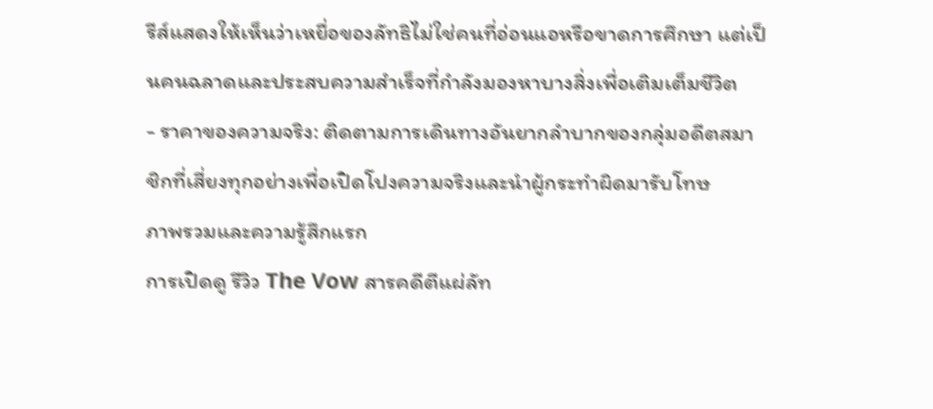รีส์แสดงให้เห็นว่าเหยื่อของลัทธิไม่ใช่คนที่อ่อนแอหรือขาดการศึกษา แต่เป็นคนฉลาดและประสบความสำเร็จที่กำลังมองหาบางสิ่งเพื่อเติมเต็มชีวิต
- ราคาของความจริง: ติดตามการเดินทางอันยากลำบากของกลุ่มอดีตสมาชิกที่เสี่ยงทุกอย่างเพื่อเปิดโปงความจริงและนำผู้กระทำผิดมารับโทษ
ภาพรวมและความรู้สึกแรก
การเปิดดู รีวิว The Vow สารคดีตีแผ่ลัท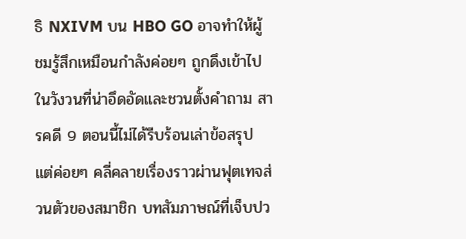ธิ NXIVM บน HBO GO อาจทำให้ผู้ชมรู้สึกเหมือนกำลังค่อยๆ ถูกดึงเข้าไปในวังวนที่น่าอึดอัดและชวนตั้งคำถาม สารคดี 9 ตอนนี้ไม่ได้รีบร้อนเล่าข้อสรุป แต่ค่อยๆ คลี่คลายเรื่องราวผ่านฟุตเทจส่วนตัวของสมาชิก บทสัมภาษณ์ที่เจ็บปว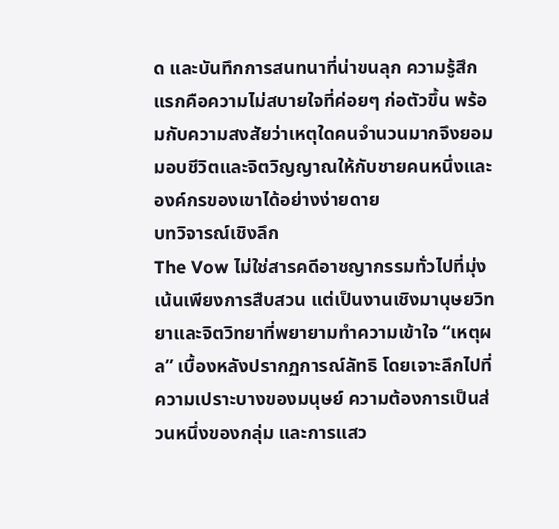ด และบันทึกการสนทนาที่น่าขนลุก ความรู้สึกแรกคือความไม่สบายใจที่ค่อยๆ ก่อตัวขึ้น พร้อมกับความสงสัยว่าเหตุใดคนจำนวนมากจึงยอมมอบชีวิตและจิตวิญญาณให้กับชายคนหนึ่งและองค์กรของเขาได้อย่างง่ายดาย
บทวิจารณ์เชิงลึก
The Vow ไม่ใช่สารคดีอาชญากรรมทั่วไปที่มุ่งเน้นเพียงการสืบสวน แต่เป็นงานเชิงมานุษยวิทยาและจิตวิทยาที่พยายามทำความเข้าใจ “เหตุผล” เบื้องหลังปรากฏการณ์ลัทธิ โดยเจาะลึกไปที่ความเปราะบางของมนุษย์ ความต้องการเป็นส่วนหนึ่งของกลุ่ม และการแสว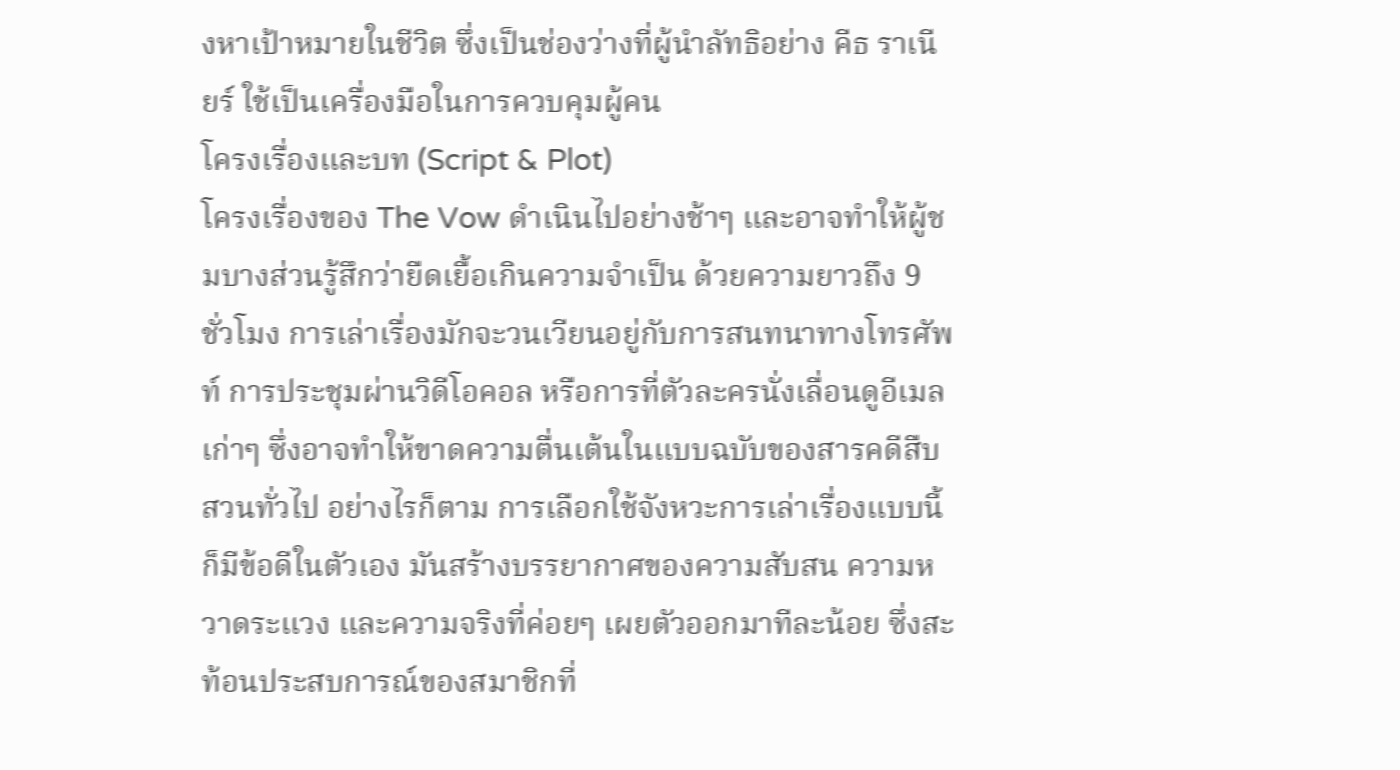งหาเป้าหมายในชีวิต ซึ่งเป็นช่องว่างที่ผู้นำลัทธิอย่าง คีธ ราเนียร์ ใช้เป็นเครื่องมือในการควบคุมผู้คน
โครงเรื่องและบท (Script & Plot)
โครงเรื่องของ The Vow ดำเนินไปอย่างช้าๆ และอาจทำให้ผู้ชมบางส่วนรู้สึกว่ายืดเยื้อเกินความจำเป็น ด้วยความยาวถึง 9 ชั่วโมง การเล่าเรื่องมักจะวนเวียนอยู่กับการสนทนาทางโทรศัพท์ การประชุมผ่านวิดีโอคอล หรือการที่ตัวละครนั่งเลื่อนดูอีเมลเก่าๆ ซึ่งอาจทำให้ขาดความตื่นเต้นในแบบฉบับของสารคดีสืบสวนทั่วไป อย่างไรก็ตาม การเลือกใช้จังหวะการเล่าเรื่องแบบนี้ก็มีข้อดีในตัวเอง มันสร้างบรรยากาศของความสับสน ความหวาดระแวง และความจริงที่ค่อยๆ เผยตัวออกมาทีละน้อย ซึ่งสะท้อนประสบการณ์ของสมาชิกที่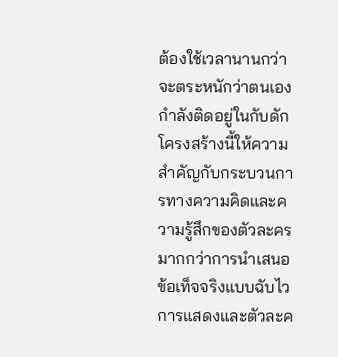ต้องใช้เวลานานกว่าจะตระหนักว่าตนเองกำลังติดอยู่ในกับดัก โครงสร้างนี้ให้ความสำคัญกับกระบวนการทางความคิดและความรู้สึกของตัวละคร มากกว่าการนำเสนอข้อเท็จจริงแบบฉับไว
การแสดงและตัวละค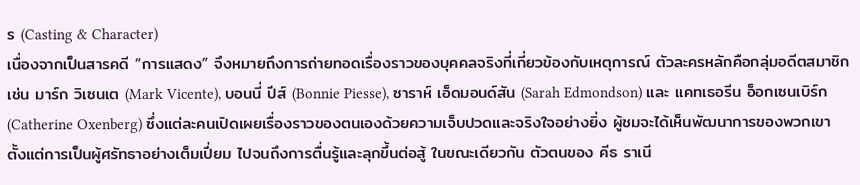ร (Casting & Character)
เนื่องจากเป็นสารคดี “การแสดง” จึงหมายถึงการถ่ายทอดเรื่องราวของบุคคลจริงที่เกี่ยวข้องกับเหตุการณ์ ตัวละครหลักคือกลุ่มอดีตสมาชิก เช่น มาร์ก วิเซนเต (Mark Vicente), บอนนี่ ปีส์ (Bonnie Piesse), ซาราห์ เอ็ดมอนด์สัน (Sarah Edmondson) และ แคทเธอรีน อ็อกเซนเบิร์ก (Catherine Oxenberg) ซึ่งแต่ละคนเปิดเผยเรื่องราวของตนเองด้วยความเจ็บปวดและจริงใจอย่างยิ่ง ผู้ชมจะได้เห็นพัฒนาการของพวกเขาตั้งแต่การเป็นผู้ศรัทธาอย่างเต็มเปี่ยม ไปจนถึงการตื่นรู้และลุกขึ้นต่อสู้ ในขณะเดียวกัน ตัวตนของ คีธ ราเนี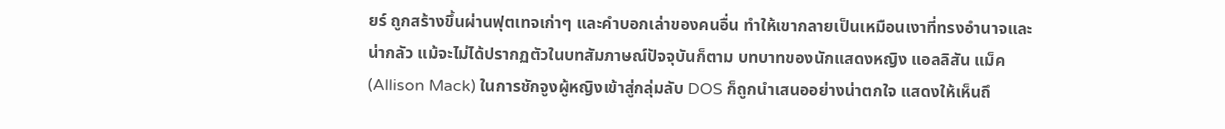ยร์ ถูกสร้างขึ้นผ่านฟุตเทจเก่าๆ และคำบอกเล่าของคนอื่น ทำให้เขากลายเป็นเหมือนเงาที่ทรงอำนาจและน่ากลัว แม้จะไม่ได้ปรากฏตัวในบทสัมภาษณ์ปัจจุบันก็ตาม บทบาทของนักแสดงหญิง แอลลิสัน แม็ค (Allison Mack) ในการชักจูงผู้หญิงเข้าสู่กลุ่มลับ DOS ก็ถูกนำเสนออย่างน่าตกใจ แสดงให้เห็นถึ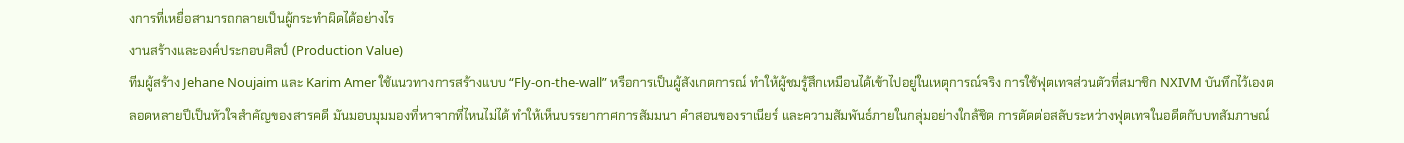งการที่เหยื่อสามารถกลายเป็นผู้กระทำผิดได้อย่างไร
งานสร้างและองค์ประกอบศิลป์ (Production Value)
ทีมผู้สร้าง Jehane Noujaim และ Karim Amer ใช้แนวทางการสร้างแบบ “Fly-on-the-wall” หรือการเป็นผู้สังเกตการณ์ ทำให้ผู้ชมรู้สึกเหมือนได้เข้าไปอยู่ในเหตุการณ์จริง การใช้ฟุตเทจส่วนตัวที่สมาชิก NXIVM บันทึกไว้เองตลอดหลายปีเป็นหัวใจสำคัญของสารคดี มันมอบมุมมองที่หาจากที่ไหนไม่ได้ ทำให้เห็นบรรยากาศการสัมมนา คำสอนของราเนียร์ และความสัมพันธ์ภายในกลุ่มอย่างใกล้ชิด การตัดต่อสลับระหว่างฟุตเทจในอดีตกับบทสัมภาษณ์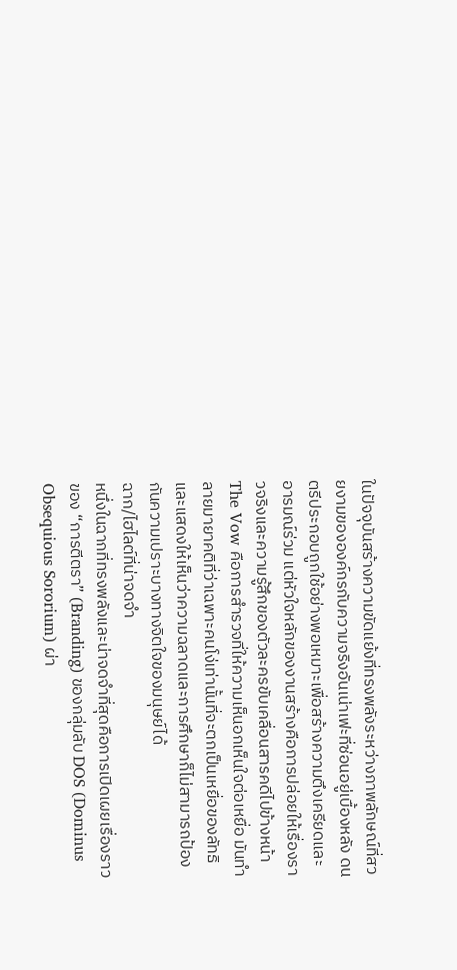ในปัจจุบันสร้างความขัดแย้งที่ทรงพลังระหว่างภาพลักษณ์ที่สวยงามขององค์กรกับความจริงอันเน่าเฟะที่ซ่อนอยู่เบื้องหลัง ดนตรีประกอบถูกใช้อย่างพอเหมาะเพื่อสร้างความตึงเครียดและอารมณ์ร่วม แต่หัวใจหลักของงานสร้างคือการปล่อยให้เรื่องราวจริงและความรู้สึกของตัวละครขับเคลื่อนสารคดีไปข้างหน้า
The Vow คือการสำรวจที่ให้ความเห็นอกเห็นใจต่อเหยื่อ มันทำลายมายาคติที่ว่าเฉพาะคนโง่เท่านั้นที่จะตกเป็นเหยื่อของลัทธิ และแสดงให้เห็นว่าความฉลาดและการศึกษาก็ไม่สามารถป้องกันความเปราะบางทางจิตใจของมนุษย์ได้
ฉาก/ไฮไลต์ที่น่าจดจำ
หนึ่งในฉากที่ทรงพลังและน่าจดจำที่สุดคือการเปิดเผยเรื่องราวของ “การตีตรา” (Branding) ของกลุ่มลับ DOS (Dominus Obsequious Sororium) ผ่า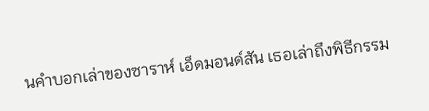นคำบอกเล่าของซาราห์ เอ็ดมอนด์สัน เธอเล่าถึงพิธีกรรม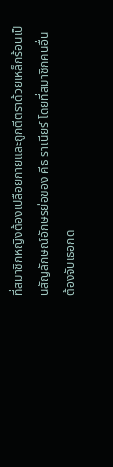ที่สมาชิกหญิงต้องเปลือยกายและถูกตีตราด้วยเหล็กร้อนเป็นสัญลักษณ์อักษรย่อของ คีธ ราเนียร์ โดยที่สมาชิกคนอื่นต้องจับเธอกด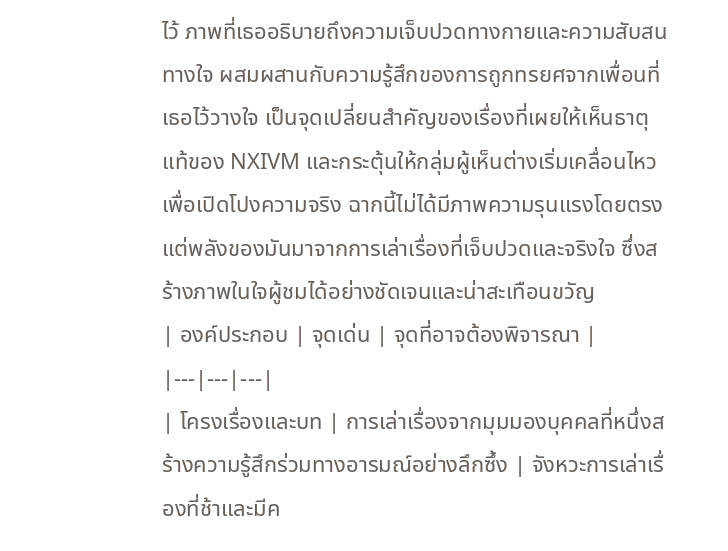ไว้ ภาพที่เธออธิบายถึงความเจ็บปวดทางกายและความสับสนทางใจ ผสมผสานกับความรู้สึกของการถูกทรยศจากเพื่อนที่เธอไว้วางใจ เป็นจุดเปลี่ยนสำคัญของเรื่องที่เผยให้เห็นธาตุแท้ของ NXIVM และกระตุ้นให้กลุ่มผู้เห็นต่างเริ่มเคลื่อนไหวเพื่อเปิดโปงความจริง ฉากนี้ไม่ได้มีภาพความรุนแรงโดยตรง แต่พลังของมันมาจากการเล่าเรื่องที่เจ็บปวดและจริงใจ ซึ่งสร้างภาพในใจผู้ชมได้อย่างชัดเจนและน่าสะเทือนขวัญ
| องค์ประกอบ | จุดเด่น | จุดที่อาจต้องพิจารณา |
|---|---|---|
| โครงเรื่องและบท | การเล่าเรื่องจากมุมมองบุคคลที่หนึ่งสร้างความรู้สึกร่วมทางอารมณ์อย่างลึกซึ้ง | จังหวะการเล่าเรื่องที่ช้าและมีค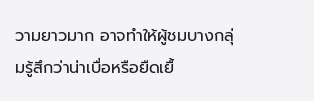วามยาวมาก อาจทำให้ผู้ชมบางกลุ่มรู้สึกว่าน่าเบื่อหรือยืดเยื้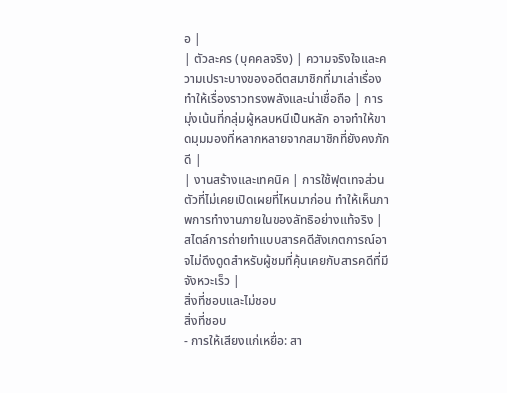อ |
| ตัวละคร (บุคคลจริง) | ความจริงใจและความเปราะบางของอดีตสมาชิกที่มาเล่าเรื่องทำให้เรื่องราวทรงพลังและน่าเชื่อถือ | การมุ่งเน้นที่กลุ่มผู้หลบหนีเป็นหลัก อาจทำให้ขาดมุมมองที่หลากหลายจากสมาชิกที่ยังคงภักดี |
| งานสร้างและเทคนิค | การใช้ฟุตเทจส่วนตัวที่ไม่เคยเปิดเผยที่ไหนมาก่อน ทำให้เห็นภาพการทำงานภายในของลัทธิอย่างแท้จริง | สไตล์การถ่ายทำแบบสารคดีสังเกตการณ์อาจไม่ดึงดูดสำหรับผู้ชมที่คุ้นเคยกับสารคดีที่มีจังหวะเร็ว |
สิ่งที่ชอบและไม่ชอบ
สิ่งที่ชอบ
- การให้เสียงแก่เหยื่อ: สา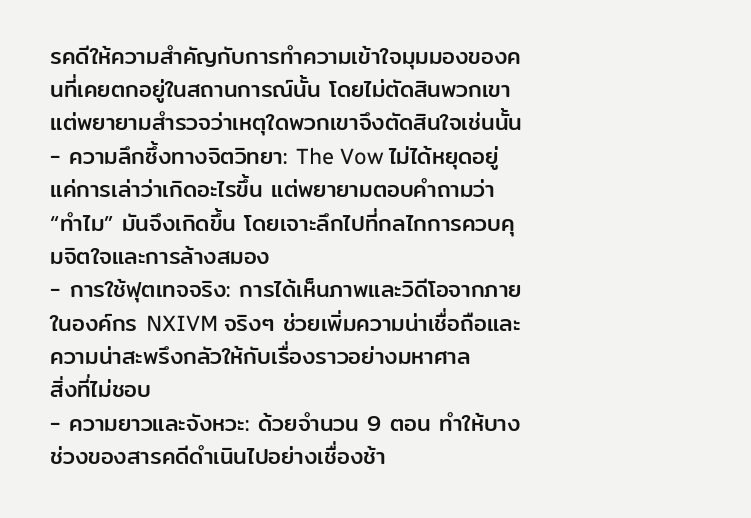รคดีให้ความสำคัญกับการทำความเข้าใจมุมมองของคนที่เคยตกอยู่ในสถานการณ์นั้น โดยไม่ตัดสินพวกเขา แต่พยายามสำรวจว่าเหตุใดพวกเขาจึงตัดสินใจเช่นนั้น
- ความลึกซึ้งทางจิตวิทยา: The Vow ไม่ได้หยุดอยู่แค่การเล่าว่าเกิดอะไรขึ้น แต่พยายามตอบคำถามว่า “ทำไม” มันจึงเกิดขึ้น โดยเจาะลึกไปที่กลไกการควบคุมจิตใจและการล้างสมอง
- การใช้ฟุตเทจจริง: การได้เห็นภาพและวิดีโอจากภายในองค์กร NXIVM จริงๆ ช่วยเพิ่มความน่าเชื่อถือและความน่าสะพรึงกลัวให้กับเรื่องราวอย่างมหาศาล
สิ่งที่ไม่ชอบ
- ความยาวและจังหวะ: ด้วยจำนวน 9 ตอน ทำให้บางช่วงของสารคดีดำเนินไปอย่างเชื่องช้า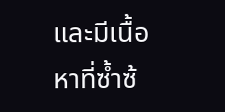และมีเนื้อหาที่ซ้ำซ้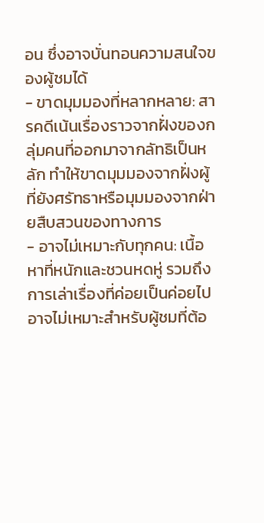อน ซึ่งอาจบั่นทอนความสนใจของผู้ชมได้
- ขาดมุมมองที่หลากหลาย: สารคดีเน้นเรื่องราวจากฝั่งของกลุ่มคนที่ออกมาจากลัทธิเป็นหลัก ทำให้ขาดมุมมองจากฝั่งผู้ที่ยังศรัทธาหรือมุมมองจากฝ่ายสืบสวนของทางการ
- อาจไม่เหมาะกับทุกคน: เนื้อหาที่หนักและชวนหดหู่ รวมถึงการเล่าเรื่องที่ค่อยเป็นค่อยไป อาจไม่เหมาะสำหรับผู้ชมที่ต้อ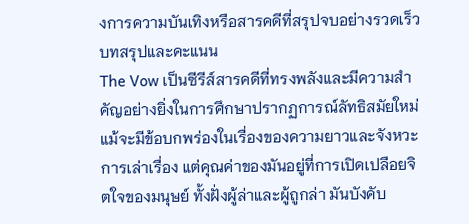งการความบันเทิงหรือสารคดีที่สรุปจบอย่างรวดเร็ว
บทสรุปและคะแนน
The Vow เป็นซีรีส์สารคดีที่ทรงพลังและมีความสำคัญอย่างยิ่งในการศึกษาปรากฏการณ์ลัทธิสมัยใหม่ แม้จะมีข้อบกพร่องในเรื่องของความยาวและจังหวะการเล่าเรื่อง แต่คุณค่าของมันอยู่ที่การเปิดเปลือยจิตใจของมนุษย์ ทั้งฝั่งผู้ล่าและผู้ถูกล่า มันบังคับ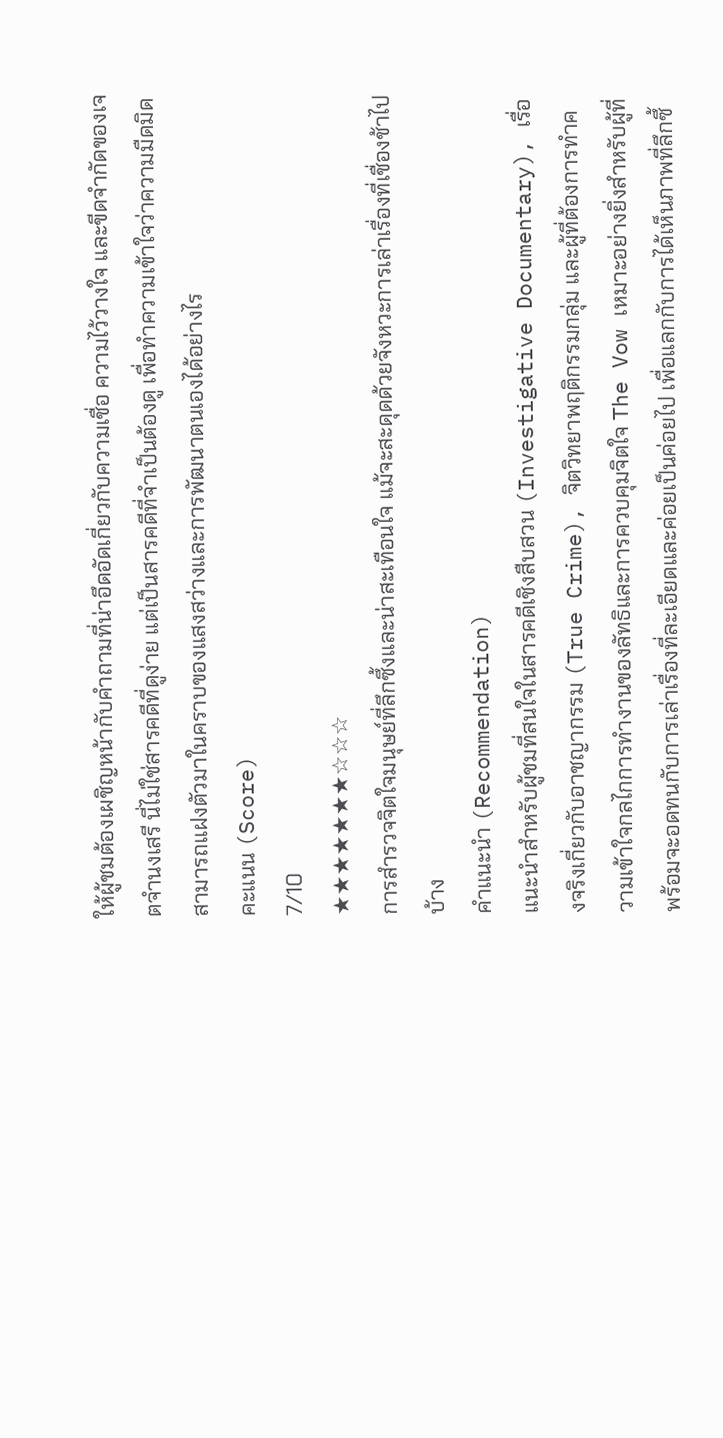ให้ผู้ชมต้องเผชิญหน้ากับคำถามที่น่าอึดอัดเกี่ยวกับความเชื่อ ความไว้วางใจ และขีดจำกัดของเจตจำนงเสรี นี่ไม่ใช่สารคดีที่ดูง่าย แต่เป็นสารคดีที่จำเป็นต้องดู เพื่อทำความเข้าใจว่าความมืดมิดสามารถแฝงตัวมาในคราบของแสงสว่างและการพัฒนาตนเองได้อย่างไร
คะแนน (Score)
7/10
★★★★★★★☆☆☆
การสำรวจจิตใจมนุษย์ที่ลึกซึ้งและน่าสะเทือนใจ แม้จะสะดุดด้วยจังหวะการเล่าเรื่องที่เชื่องช้าไปบ้าง
คำแนะนำ (Recommendation)
แนะนำสำหรับผู้ชมที่สนใจในสารคดีเชิงสืบสวน (Investigative Documentary), เรื่องจริงเกี่ยวกับอาชญากรรม (True Crime), จิตวิทยาพฤติกรรมกลุ่ม และผู้ที่ต้องการทำความเข้าใจกลไกการทำงานของลัทธิและการควบคุมจิตใจ The Vow เหมาะอย่างยิ่งสำหรับผู้ที่พร้อมจะอดทนกับการเล่าเรื่องที่ละเอียดและค่อยเป็นค่อยไป เพื่อแลกกับการได้เห็นภาพที่ลึกซึ้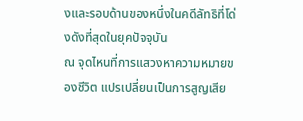งและรอบด้านของหนึ่งในคดีลัทธิที่โด่งดังที่สุดในยุคปัจจุบัน
ณ จุดไหนที่การแสวงหาความหมายของชีวิต แปรเปลี่ยนเป็นการสูญเสีย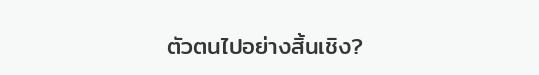ตัวตนไปอย่างสิ้นเชิง?